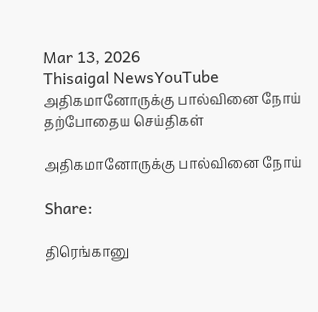Mar 13, 2026
Thisaigal NewsYouTube
அதிகமானோருக்கு பால்வினை நோய்
தற்போதைய செய்திகள்

அதிகமானோருக்கு பால்வினை நோய்

Share:

திரெங்கானு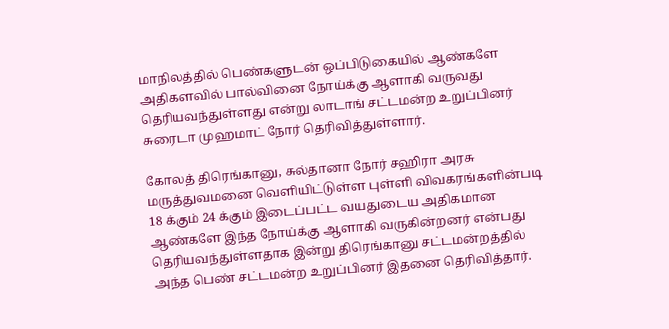மாநிலத்தில் பெண்களுடன் ஒப்பிடுகையில் ஆண்களே அதிகளவில் பால்வினை நோய்க்கு ஆளாகி வருவது தெரியவந்துள்ளது என்று லாடாங் சட்டமன்ற உறுப்பினர் சுரைடா முஹமாட் நோர் தெரிவித்துள்ளார்.

கோலத் திரெங்கானு, சுல்தானா நோர் சஹிரா அரசு மருத்துவமனை வெளியிட்டுள்ள புள்ளி விவகரங்களின்படி 18 க்கும் 24 க்கும் இடைப்பட்ட வயதுடைய அதிகமான ஆண்களே இந்த நோய்க்கு ஆளாகி வருகின்றனர் என்பது தெரியவந்துள்ளதாக இன்று திரெங்கானு சட்டமன்றத்தில் அந்த பெண் சட்டமன்ற உறுப்பினர் இதனை தெரிவித்தார்.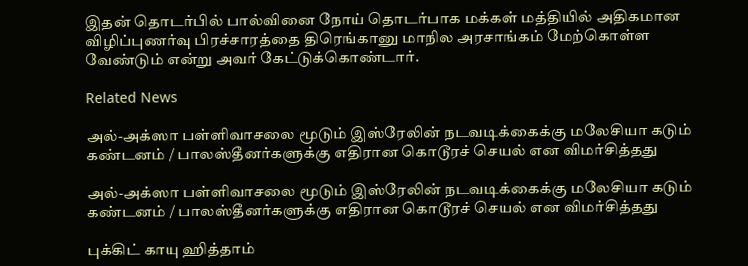இதன் தொடர்பில் பால்வினை நோய் தொடர்பாக மக்கள் மத்தியில் அதிகமான விழிப்புணர்வு பிரச்சாரத்தை திரெங்கானு மாநில அரசாங்கம் மேற்கொள்ள வேண்டும் என்று அவர் கேட்டுக்கொண்டார்.

Related News

அல்-அக்ஸா பள்ளிவாசலை மூடும் இஸ்ரேலின் நடவடிக்கைக்கு மலேசியா கடும் கண்டனம் / பாலஸ்தீனர்களுக்கு எதிரான கொடூரச் செயல் என விமர்சித்தது

அல்-அக்ஸா பள்ளிவாசலை மூடும் இஸ்ரேலின் நடவடிக்கைக்கு மலேசியா கடும் கண்டனம் / பாலஸ்தீனர்களுக்கு எதிரான கொடூரச் செயல் என விமர்சித்தது

புக்கிட் காயு ஹித்தாம்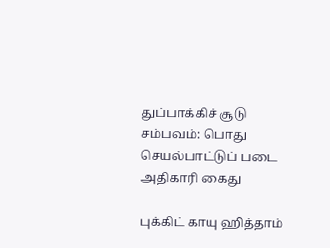துப்பாக்கிச் சூடு சம்பவம்: பொது செயல்பாட்டுப் படை அதிகாரி கைது

புக்கிட் காயு ஹித்தாம்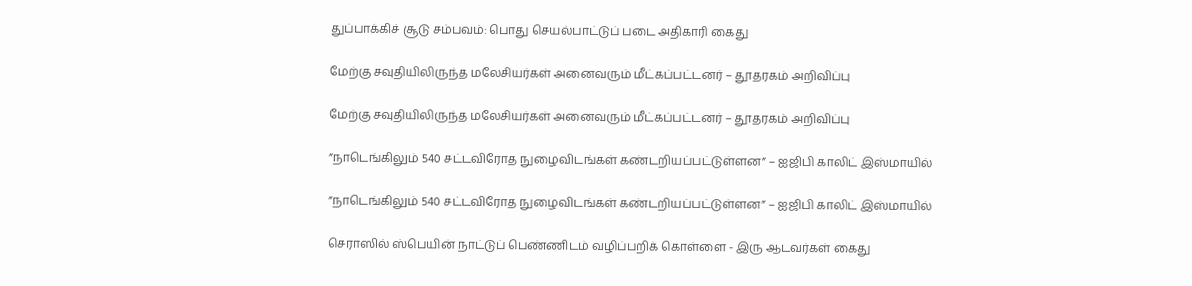துப்பாக்கிச் சூடு சம்பவம்: பொது செயல்பாட்டுப் படை அதிகாரி கைது

மேற்கு சவுதியிலிருந்த மலேசியர்கள் அனைவரும் மீட்கப்பட்டனர் – தூதரகம் அறிவிப்பு

மேற்கு சவுதியிலிருந்த மலேசியர்கள் அனைவரும் மீட்கப்பட்டனர் – தூதரகம் அறிவிப்பு

”நாடெங்கிலும் 540 சட்டவிரோத நுழைவிடங்கள் கண்டறியப்பட்டுள்ளன” – ஐஜிபி காலிட் இஸ்மாயில்

”நாடெங்கிலும் 540 சட்டவிரோத நுழைவிடங்கள் கண்டறியப்பட்டுள்ளன” – ஐஜிபி காலிட் இஸ்மாயில்

செராஸில் ஸ்பெயின் நாட்டுப் பெண்ணிடம் வழிப்பறிக் கொள்ளை - இரு ஆடவர்கள் கைது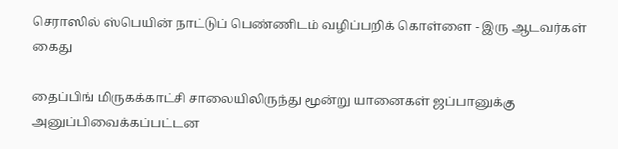செராஸில் ஸ்பெயின் நாட்டுப் பெண்ணிடம் வழிப்பறிக் கொள்ளை - இரு ஆடவர்கள் கைது

தைப்பிங் மிருகக்காட்சி சாலையிலிருந்து மூன்று யானைகள் ஜப்பானுக்கு அனுப்பிவைக்கப்பட்டன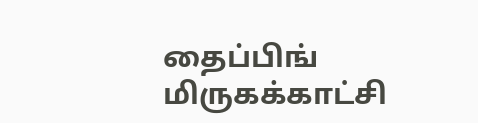தைப்பிங் மிருகக்காட்சி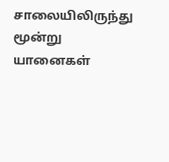சாலையிலிருந்து மூன்று யானைகள்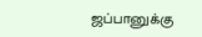ஜப்பானுக்கு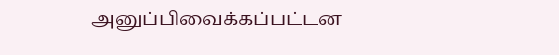அனுப்பிவைக்கப்பட்டன